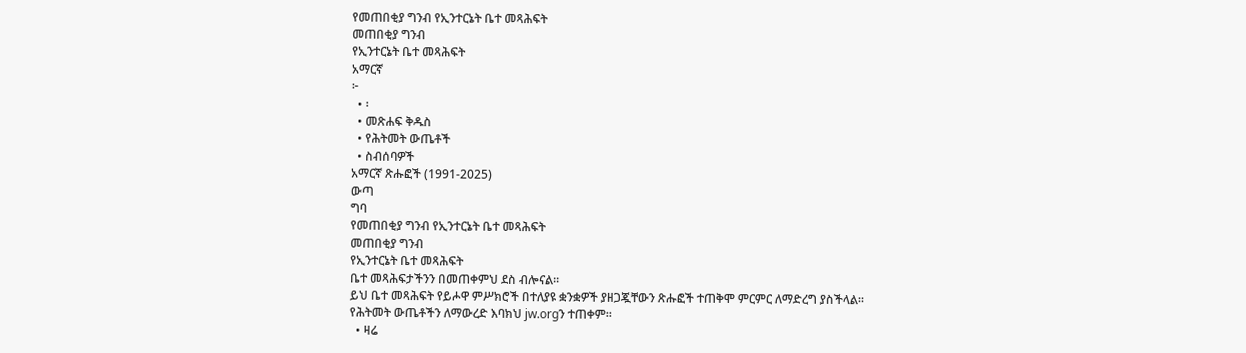የመጠበቂያ ግንብ የኢንተርኔት ቤተ መጻሕፍት
መጠበቂያ ግንብ
የኢንተርኔት ቤተ መጻሕፍት
አማርኛ
፦
  • ፡
  • መጽሐፍ ቅዱስ
  • የሕትመት ውጤቶች
  • ስብሰባዎች
አማርኛ ጽሑፎች (1991-2025)
ውጣ
ግባ
የመጠበቂያ ግንብ የኢንተርኔት ቤተ መጻሕፍት
መጠበቂያ ግንብ
የኢንተርኔት ቤተ መጻሕፍት
ቤተ መጻሕፍታችንን በመጠቀምህ ደስ ብሎናል።
ይህ ቤተ መጻሕፍት የይሖዋ ምሥክሮች በተለያዩ ቋንቋዎች ያዘጋጇቸውን ጽሑፎች ተጠቅሞ ምርምር ለማድረግ ያስችላል።
የሕትመት ውጤቶችን ለማውረድ እባክህ jw.orgን ተጠቀም።
  • ዛሬ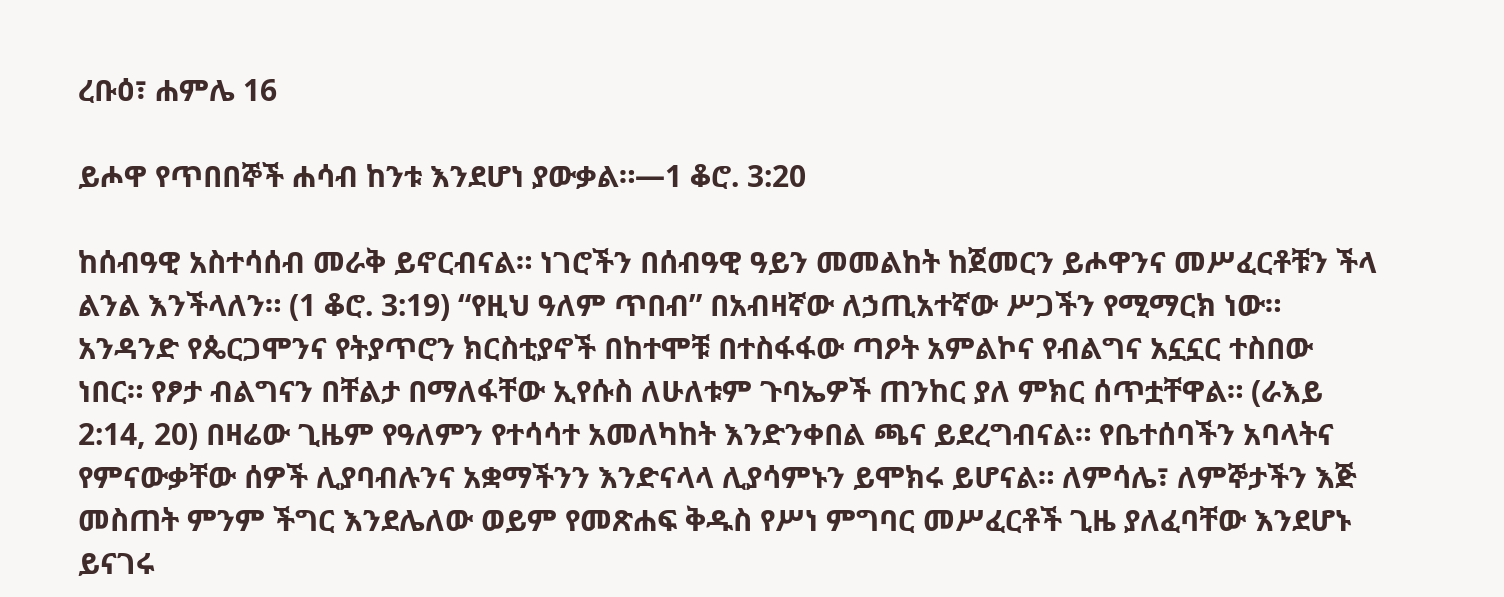ረቡዕ፣ ሐምሌ 16

ይሖዋ የጥበበኞች ሐሳብ ከንቱ እንደሆነ ያውቃል።—1 ቆሮ. 3:20

ከሰብዓዊ አስተሳሰብ መራቅ ይኖርብናል። ነገሮችን በሰብዓዊ ዓይን መመልከት ከጀመርን ይሖዋንና መሥፈርቶቹን ችላ ልንል እንችላለን። (1 ቆሮ. 3:19) “የዚህ ዓለም ጥበብ” በአብዛኛው ለኃጢአተኛው ሥጋችን የሚማርክ ነው። አንዳንድ የጴርጋሞንና የትያጥሮን ክርስቲያኖች በከተሞቹ በተስፋፋው ጣዖት አምልኮና የብልግና አኗኗር ተስበው ነበር። የፆታ ብልግናን በቸልታ በማለፋቸው ኢየሱስ ለሁለቱም ጉባኤዎች ጠንከር ያለ ምክር ሰጥቷቸዋል። (ራእይ 2:14, 20) በዛሬው ጊዜም የዓለምን የተሳሳተ አመለካከት እንድንቀበል ጫና ይደረግብናል። የቤተሰባችን አባላትና የምናውቃቸው ሰዎች ሊያባብሉንና አቋማችንን እንድናላላ ሊያሳምኑን ይሞክሩ ይሆናል። ለምሳሌ፣ ለምኞታችን እጅ መስጠት ምንም ችግር እንደሌለው ወይም የመጽሐፍ ቅዱስ የሥነ ምግባር መሥፈርቶች ጊዜ ያለፈባቸው እንደሆኑ ይናገሩ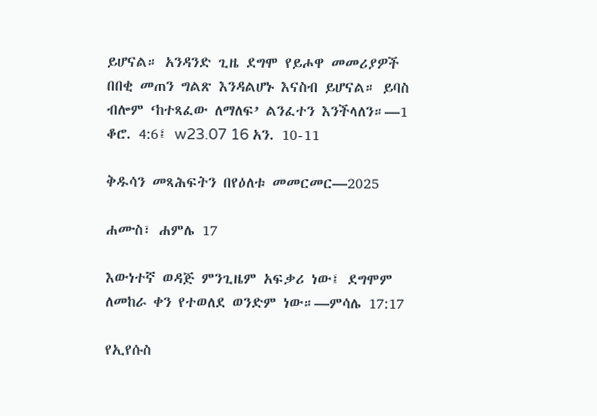ይሆናል። አንዳንድ ጊዜ ደግሞ የይሖዋ መመሪያዎች በበቂ መጠን ግልጽ እንዳልሆኑ እናስብ ይሆናል። ይባስ ብሎም ‘ከተጻፈው ለማለፍ’ ልንፈተን እንችላለን።—1 ቆሮ. 4:6፤ w23.07 16 አን. 10-11

ቅዱሳን መጻሕፍትን በየዕለቱ መመርመር—2025

ሐሙስ፣ ሐምሌ 17

እውነተኛ ወዳጅ ምንጊዜም አፍቃሪ ነው፤ ደግሞም ለመከራ ቀን የተወለደ ወንድም ነው።—ምሳሌ 17:17

የኢየሱስ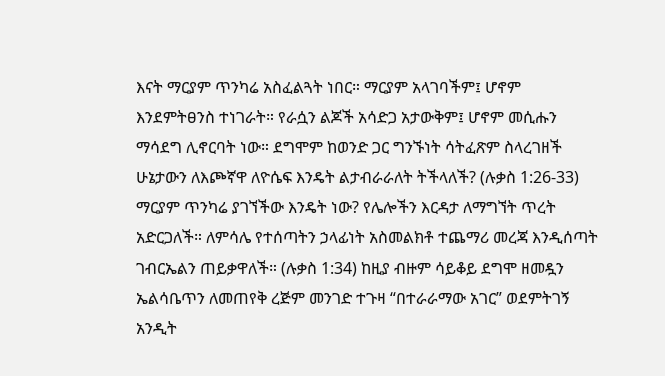እናት ማርያም ጥንካሬ አስፈልጓት ነበር። ማርያም አላገባችም፤ ሆኖም እንደምትፀንስ ተነገራት። የራሷን ልጆች አሳድጋ አታውቅም፤ ሆኖም መሲሑን ማሳደግ ሊኖርባት ነው። ደግሞም ከወንድ ጋር ግንኙነት ሳትፈጽም ስላረገዘች ሁኔታውን ለእጮኛዋ ለዮሴፍ እንዴት ልታብራራለት ትችላለች? (ሉቃስ 1:26-33) ማርያም ጥንካሬ ያገኘችው እንዴት ነው? የሌሎችን እርዳታ ለማግኘት ጥረት አድርጋለች። ለምሳሌ የተሰጣትን ኃላፊነት አስመልክቶ ተጨማሪ መረጃ እንዲሰጣት ገብርኤልን ጠይቃዋለች። (ሉቃስ 1:34) ከዚያ ብዙም ሳይቆይ ደግሞ ዘመዷን ኤልሳቤጥን ለመጠየቅ ረጅም መንገድ ተጉዛ “በተራራማው አገር” ወደምትገኝ አንዲት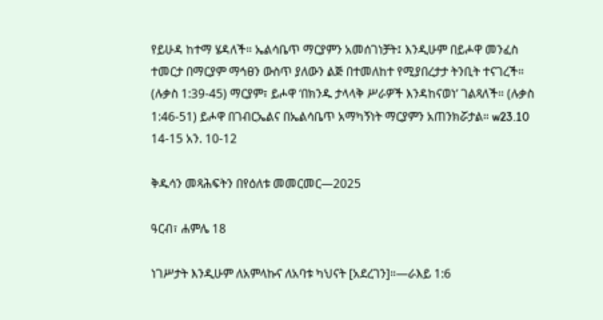የይሁዳ ከተማ ሄዳለች። ኤልሳቤጥ ማርያምን አመሰገነቻት፤ እንዲሁም በይሖዋ መንፈስ ተመርታ በማርያም ማኅፀን ውስጥ ያለውን ልጅ በተመለከተ የሚያበረታታ ትንቢት ተናገረች። (ሉቃስ 1:39-45) ማርያም፣ ይሖዋ ‘በክንዱ ታላላቅ ሥራዎች እንዳከናወነ’ ገልጻለች። (ሉቃስ 1:46-51) ይሖዋ በገብርኤልና በኤልሳቤጥ አማካኝነት ማርያምን አጠንክሯታል። w23.10 14-15 አን. 10-12

ቅዱሳን መጻሕፍትን በየዕለቱ መመርመር—2025

ዓርብ፣ ሐምሌ 18

ነገሥታት እንዲሁም ለአምላኩና ለአባቱ ካህናት [አደረገን]።—ራእይ 1:6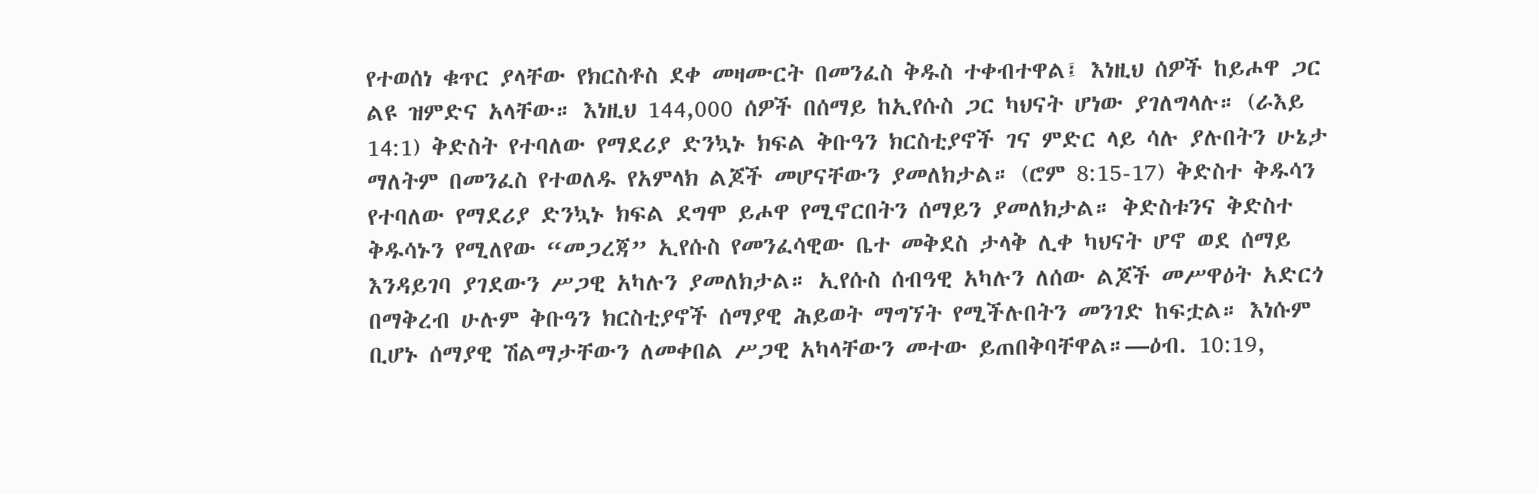የተወሰነ ቁጥር ያላቸው የክርስቶስ ደቀ መዛሙርት በመንፈስ ቅዱስ ተቀብተዋል፤ እነዚህ ሰዎች ከይሖዋ ጋር ልዩ ዝምድና አላቸው። እነዚህ 144,000 ሰዎች በሰማይ ከኢየሱስ ጋር ካህናት ሆነው ያገለግላሉ። (ራእይ 14:1) ቅድስት የተባለው የማደሪያ ድንኳኑ ክፍል ቅቡዓን ክርስቲያኖች ገና ምድር ላይ ሳሉ ያሉበትን ሁኔታ ማለትም በመንፈስ የተወለዱ የአምላክ ልጆች መሆናቸውን ያመለክታል። (ሮም 8:15-17) ቅድስተ ቅዱሳን የተባለው የማደሪያ ድንኳኑ ክፍል ደግሞ ይሖዋ የሚኖርበትን ሰማይን ያመለክታል። ቅድስቱንና ቅድስተ ቅዱሳኑን የሚለየው “መጋረጃ” ኢየሱስ የመንፈሳዊው ቤተ መቅደስ ታላቅ ሊቀ ካህናት ሆኖ ወደ ሰማይ እንዳይገባ ያገደውን ሥጋዊ አካሉን ያመለክታል። ኢየሱስ ሰብዓዊ አካሉን ለሰው ልጆች መሥዋዕት አድርጎ በማቅረብ ሁሉም ቅቡዓን ክርስቲያኖች ሰማያዊ ሕይወት ማግኘት የሚችሉበትን መንገድ ከፍቷል። እነሱም ቢሆኑ ሰማያዊ ሽልማታቸውን ለመቀበል ሥጋዊ አካላቸውን መተው ይጠበቅባቸዋል።—ዕብ. 10:19,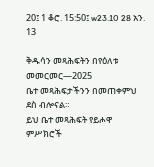20፤ 1 ቆሮ. 15:50፤ w23.10 28 አን. 13

ቅዱሳን መጻሕፍትን በየዕለቱ መመርመር—2025
ቤተ መጻሕፍታችንን በመጠቀምህ ደስ ብሎናል።
ይህ ቤተ መጻሕፍት የይሖዋ ምሥክሮች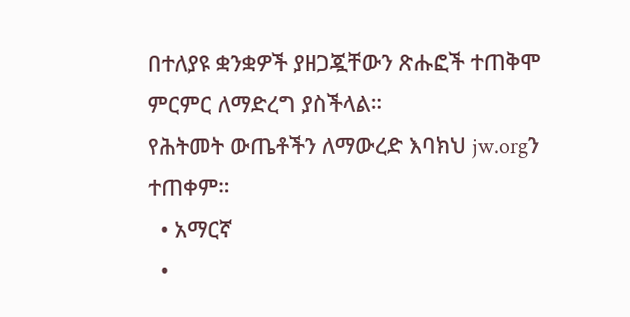በተለያዩ ቋንቋዎች ያዘጋጇቸውን ጽሑፎች ተጠቅሞ ምርምር ለማድረግ ያስችላል።
የሕትመት ውጤቶችን ለማውረድ እባክህ jw.orgን ተጠቀም።
  • አማርኛ
  •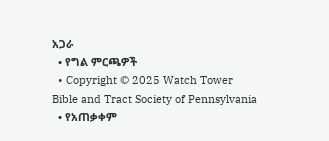አጋራ
  • የግል ምርጫዎች
  • Copyright © 2025 Watch Tower Bible and Tract Society of Pennsylvania
  • የአጠቃቀም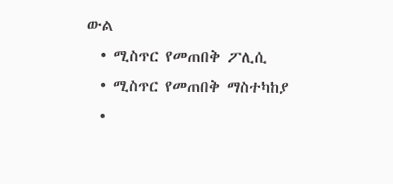ውል
  • ሚስጥር የመጠበቅ ፖሊሲ
  • ሚስጥር የመጠበቅ ማስተካከያ
  •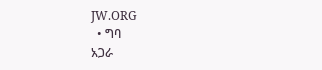JW.ORG
  • ግባ
አጋራ